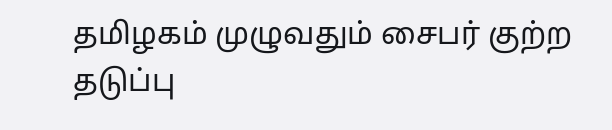தமிழகம் முழுவதும் சைபர் குற்ற தடுப்பு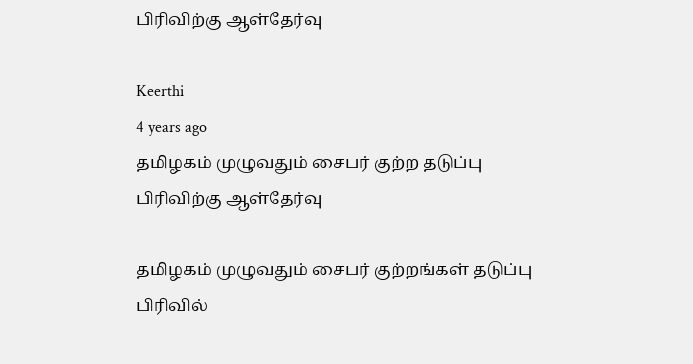பிரிவிற்கு ஆள்தேர்வு

Keerthi
4 years ago
தமிழகம் முழுவதும் சைபர் குற்ற தடுப்பு பிரிவிற்கு ஆள்தேர்வு

தமிழகம் முழுவதும் சைபர் குற்றங்கள் தடுப்பு பிரிவில்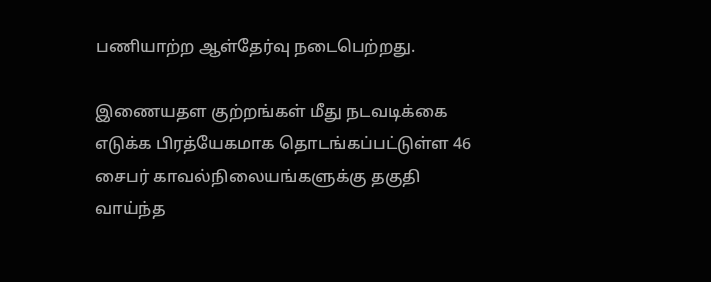பணியாற்ற ஆள்தேர்வு நடைபெற்றது.

இணையதள குற்றங்கள் மீது நடவடிக்கை எடுக்க பிரத்யேகமாக தொடங்கப்பட்டுள்ள 46 சைபர் காவல்நிலையங்களுக்கு தகுதி வாய்ந்த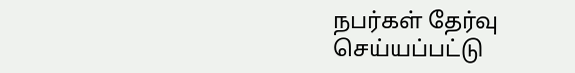நபர்கள் தேர்வு செய்யப்பட்டு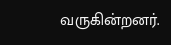வருகின்றனர்.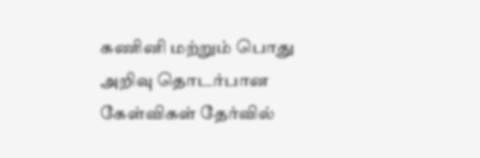கணினி மற்றும் பொது அறிவு தொடர்பான கேள்விகள் தேர்வில்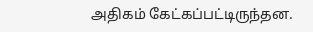அதிகம் கேட்கப்பட்டிருந்தன.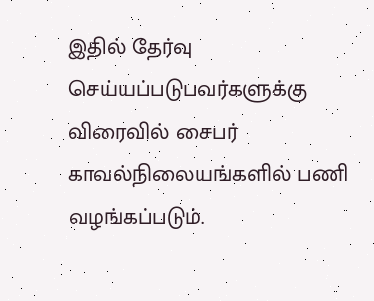இதில் தேர்வு செய்யப்படுபவர்களுக்கு விரைவில் சைபர் காவல்நிலையங்களில் பணி வழங்கப்படும்.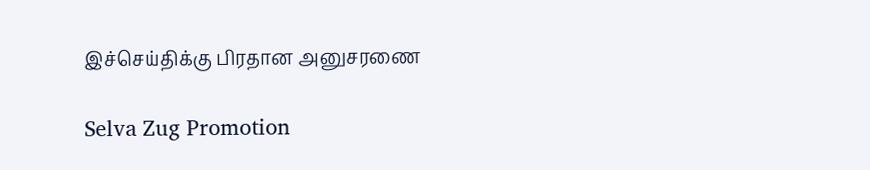இச்செய்திக்கு பிரதான அனுசரணை

Selva Zug Promotion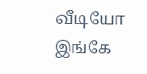வீடியோ இங்கே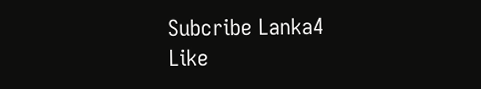Subcribe Lanka4
Like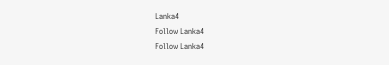Lanka4
Follow Lanka4
Follow Lanka4